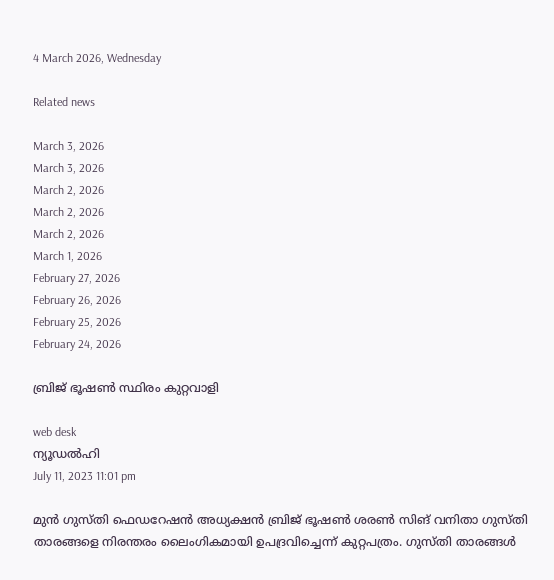4 March 2026, Wednesday

Related news

March 3, 2026
March 3, 2026
March 2, 2026
March 2, 2026
March 2, 2026
March 1, 2026
February 27, 2026
February 26, 2026
February 25, 2026
February 24, 2026

ബ്രിജ് ഭൂഷണ്‍ സ്ഥിരം കുറ്റവാളി

web desk
ന്യൂഡല്‍ഹി
July 11, 2023 11:01 pm

മുൻ ഗുസ്തി ഫെഡറേഷന്‍ അധ്യക്ഷന്‍ ബ്രിജ് ഭൂഷണ്‍ ശരൺ സിങ് വനിതാ ഗുസ്തി താരങ്ങളെ നിരന്തരം ലൈംഗികമായി ഉപദ്രവിച്ചെന്ന് കുറ്റപത്രം. ഗുസ്തി താരങ്ങൾ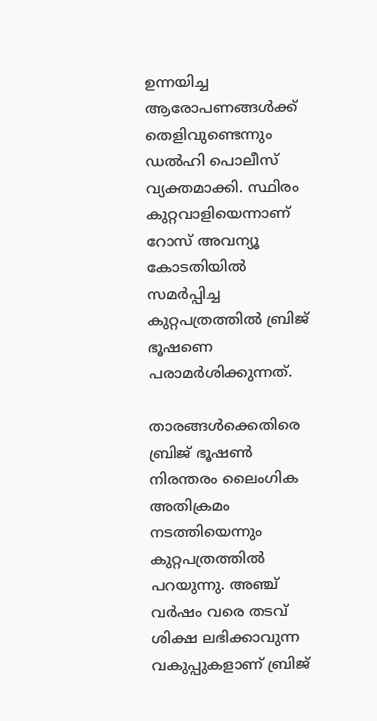ഉന്നയിച്ച ആരോപണങ്ങൾക്ക് തെളിവുണ്ടെന്നും ഡൽഹി പൊലീസ് വ്യക്തമാക്കി. സ്ഥിരം കുറ്റവാളിയെന്നാണ് റോസ് അവന്യൂ കോടതിയില്‍ സമര്‍പ്പിച്ച കുറ്റപത്രത്തില്‍ ബ്രിജ് ഭൂഷണെ പരാമര്‍ശിക്കുന്നത്.

താരങ്ങൾക്കെതിരെ ബ്രിജ് ഭൂഷണ്‍ നിരന്തരം ലൈംഗിക അതിക്രമം നടത്തിയെന്നും കുറ്റപത്രത്തിൽ പറയുന്നു. അഞ്ച് വർഷം വരെ തടവ് ശിക്ഷ ലഭിക്കാവുന്ന വകുപ്പുകളാണ് ബ്രിജ്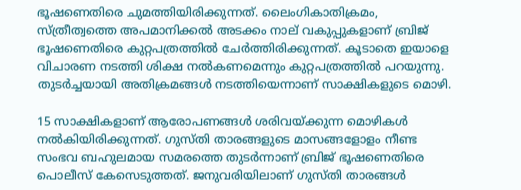ഭൂഷണെതിരെ ചുമത്തിയിരിക്കുന്നത്. ലൈംഗികാതിക്രമം, സ്ത്രീത്വത്തെ അപമാനിക്കൽ അടക്കം നാല് വകുപ്പുകളാണ് ബ്രിജ് ഭൂഷണെതിരെ കുറ്റപത്രത്തിൽ ചേർത്തിരിക്കുന്നത്. കൂടാതെ ഇയാളെ വിചാരണ നടത്തി ശിക്ഷ നൽകണമെന്നും കുറ്റപത്രത്തിൽ പറയുന്നു. തുടർച്ചയായി അതിക്രമങ്ങൾ നടത്തിയെന്നാണ് സാക്ഷികളുടെ മൊഴി.

15 സാക്ഷികളാണ് ആരോപണങ്ങൾ ശരിവയ്ക്കുന്ന മൊഴികൾ നൽകിയിരിക്കുന്നത്. ഗുസ്തി താരങ്ങളുടെ മാസങ്ങളോളം നീണ്ട സംഭവ ബഹുലമായ സമരത്തെ തുടർന്നാണ് ബ്രിജ് ഭൂഷണെതിരെ പൊലീസ് കേസെടുത്തത്. ജനുവരിയിലാണ് ഗുസ്തി താരങ്ങൾ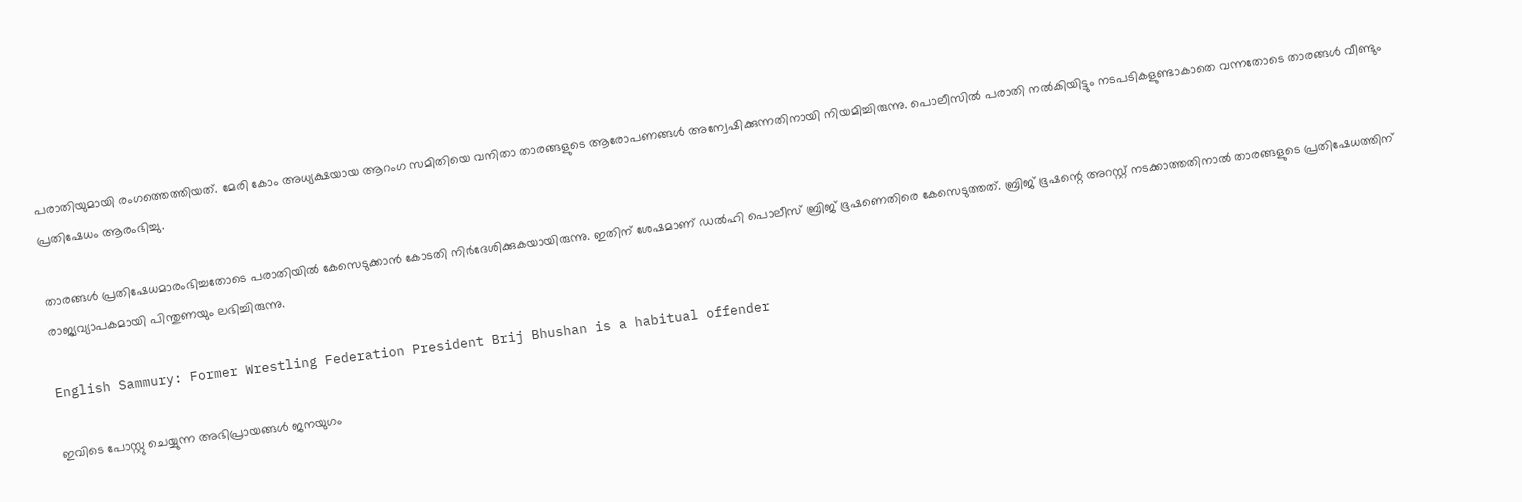പരാതിയുമായി രംഗത്തെത്തിയത്. മേരി കോം അധ്യക്ഷയായ ആറംഗ സമിതിയെ വനിതാ താരങ്ങളുടെ ആരോപണങ്ങള്‍ അന്വേഷിക്കുന്നതിനായി നിയമിച്ചിരുന്നു. പൊലീസിൽ പരാതി നൽകിയിട്ടും നടപടികളുണ്ടാകാതെ വന്നതോടെ താരങ്ങൾ വീണ്ടും പ്രതിഷേധം ആരംഭിച്ചു.

താരങ്ങൾ പ്രതിഷേധമാരംഭിച്ചതോടെ പരാതിയിൽ കേസെടുക്കാൻ കോടതി നിർദേശിക്കുകയായിരുന്നു. ഇതിന് ശേഷമാണ് ഡൽഹി പൊലീസ് ബ്രിജ് ഭൂഷണെതിരെ കേസെടുത്തത്. ബ്രിജ് ഭൂഷന്റെ അറസ്റ്റ് നടക്കാ‌ത്തതിനാല്‍ താരങ്ങളുടെ പ്രതിഷേധത്തിന് രാജ്യവ്യാപകമായി പിന്തുണയും ലഭിച്ചിരുന്നു.

English Sammury: Former Wrestling Federation President Brij Bhushan is a habitual offender

ഇവിടെ പോസ്റ്റു ചെയ്യുന്ന അഭിപ്രായങ്ങള്‍ ജനയുഗം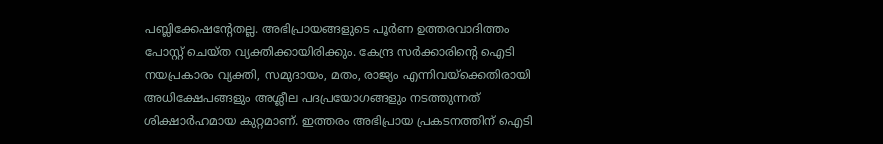പബ്ലിക്കേഷന്റേതല്ല. അഭിപ്രായങ്ങളുടെ പൂര്‍ണ ഉത്തരവാദിത്തം പോസ്റ്റ് ചെയ്ത വ്യക്തിക്കായിരിക്കും. കേന്ദ്ര സര്‍ക്കാരിന്റെ ഐടി നയപ്രകാരം വ്യക്തി, സമുദായം, മതം, രാജ്യം എന്നിവയ്‌ക്കെതിരായി അധിക്ഷേപങ്ങളും അശ്ലീല പദപ്രയോഗങ്ങളും നടത്തുന്നത് ശിക്ഷാര്‍ഹമായ കുറ്റമാണ്. ഇത്തരം അഭിപ്രായ പ്രകടനത്തിന് ഐടി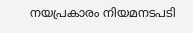നയപ്രകാരം നിയമനടപടി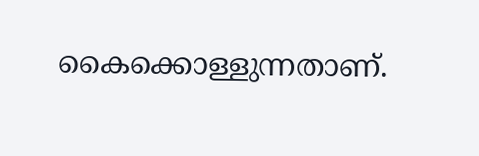കൈക്കൊള്ളുന്നതാണ്.